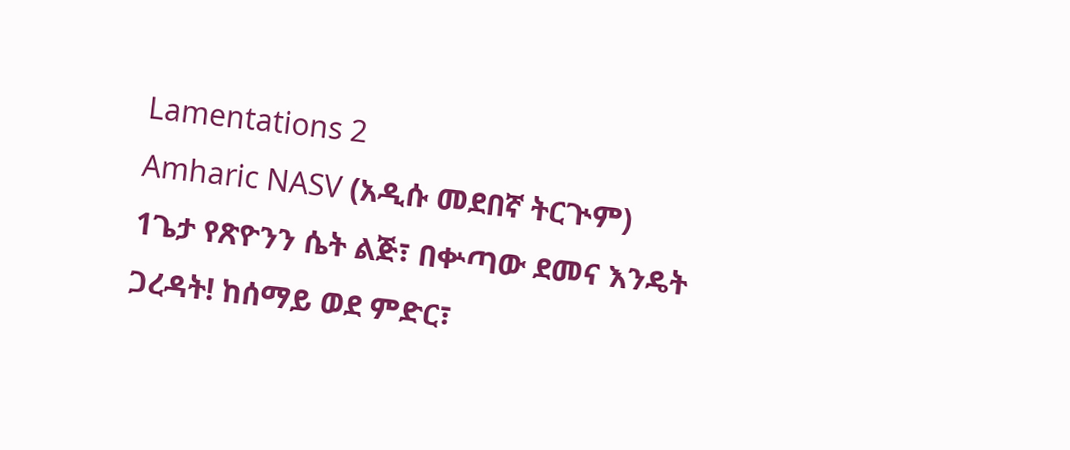Lamentations 2
Amharic NASV (አዲሱ መደበኛ ትርጒም)
1ጌታ የጽዮንን ሴት ልጅ፣ በቍጣው ደመና እንዴት ጋረዳት! ከሰማይ ወደ ምድር፣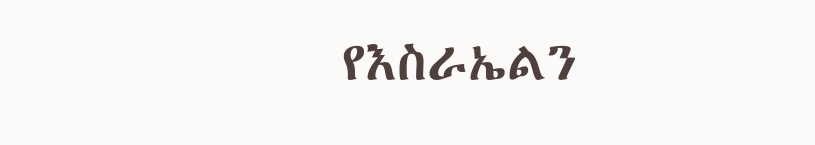የእስራኤልን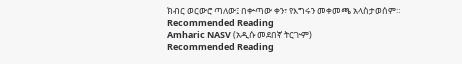ክብር ወርውሮ ጣለው፤ በቍጣው ቀን፣ የእግሩን መቀመጫ አላስታወሰም።
Recommended Reading
Amharic NASV (አዲሱ መደበኛ ትርጒም)
Recommended Reading